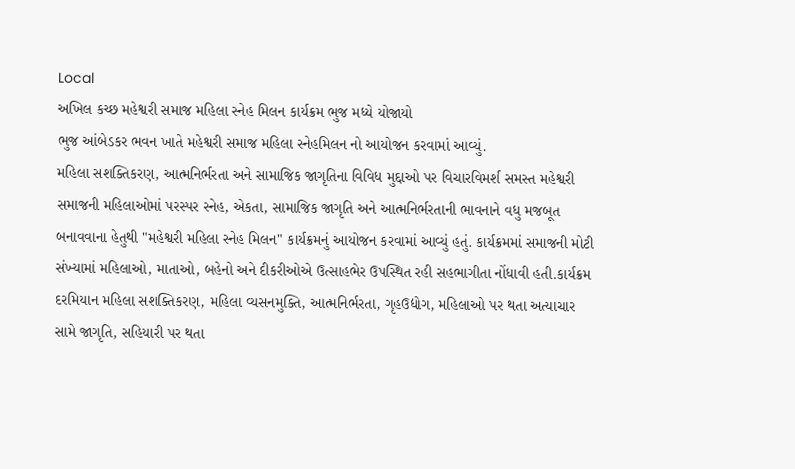Local
અખિલ કચ્છ મહેશ્વરી સમાજ મહિલા સ્નેહ મિલન કાર્યક્રમ ભુજ મધ્યે યોજાયો
ભુજ આંબેડકર ભવન ખાતે મહેશ્વરી સમાજ મહિલા સ્નેહમિલન નો આયોજન કરવામાં આવ્યું.
મહિલા સશક્તિકરણ, આત્મનિર્ભરતા અને સામાજિક જાગૃતિના વિવિધ મુદ્દાઓ પર વિચારવિમર્શ સમસ્ત મહેશ્વરી સમાજની મહિલાઓમાં પરસ્પર સ્નેહ, એકતા, સામાજિક જાગૃતિ અને આત્મનિર્ભરતાની ભાવનાને વધુ મજબૂત બનાવવાના હેતુથી "મહેશ્વરી મહિલા સ્નેહ મિલન" કાર્યક્રમનું આયોજન કરવામાં આવ્યું હતું. કાર્યક્રમમાં સમાજની મોટી સંખ્યામાં મહિલાઓ, માતાઓ, બહેનો અને દીકરીઓએ ઉત્સાહભેર ઉપસ્થિત રહી સહભાગીતા નોંધાવી હતી.કાર્યક્રમ દરમિયાન મહિલા સશક્તિકરણ, મહિલા વ્યસનમુક્તિ, આત્મનિર્ભરતા, ગૃહઉદ્યોગ, મહિલાઓ પર થતા અત્યાચાર સામે જાગૃતિ, સહિયારી પર થતા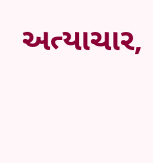અત્યાચાર,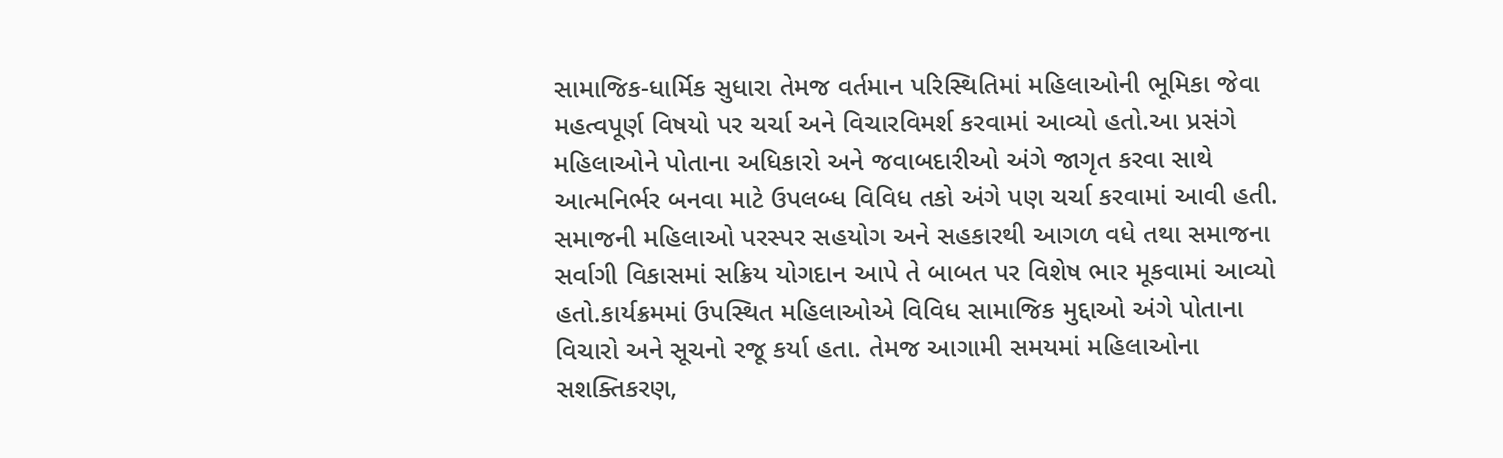સામાજિક-ધાર્મિક સુધારા તેમજ વર્તમાન પરિસ્થિતિમાં મહિલાઓની ભૂમિકા જેવા મહત્વપૂર્ણ વિષયો પર ચર્ચા અને વિચારવિમર્શ કરવામાં આવ્યો હતો.આ પ્રસંગે મહિલાઓને પોતાના અધિકારો અને જવાબદારીઓ અંગે જાગૃત કરવા સાથે આત્મનિર્ભર બનવા માટે ઉપલબ્ધ વિવિધ તકો અંગે પણ ચર્ચા કરવામાં આવી હતી. સમાજની મહિલાઓ પરસ્પર સહયોગ અને સહકારથી આગળ વધે તથા સમાજના સર્વાગી વિકાસમાં સક્રિય યોગદાન આપે તે બાબત પર વિશેષ ભાર મૂકવામાં આવ્યો હતો.કાર્યક્રમમાં ઉપસ્થિત મહિલાઓએ વિવિધ સામાજિક મુદ્દાઓ અંગે પોતાના વિચારો અને સૂચનો રજૂ કર્યા હતા. તેમજ આગામી સમયમાં મહિલાઓના સશક્તિકરણ,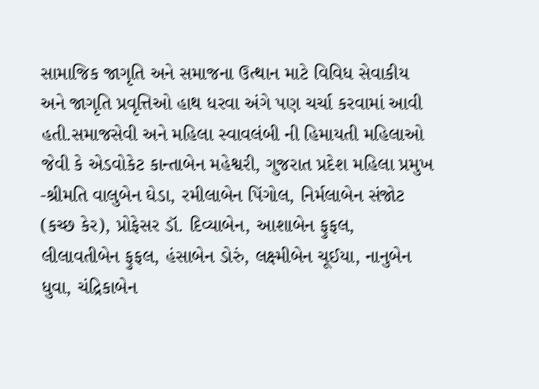સામાજિક જાગૃતિ અને સમાજના ઉત્થાન માટે વિવિધ સેવાકીય અને જાગૃતિ પ્રવૃત્તિઓ હાથ ધરવા અંગે પણ ચર્ચા કરવામાં આવી હતી.સમાજસેવી અને મહિલા સ્વાવલંબી ની હિમાયતી મહિલાઓ જેવી કે એડવોકેટ કાન્તાબેન મહેશ્વરી, ગુજરાત પ્રદેશ મહિલા પ્રમુખ -શ્રીમતિ વાલુબેન ઘેડા, રમીલાબેન પિંગોલ, નિર્મલાબેન સંજોટ (કચ્છ કેર), પ્રોફેસર ડૉ. દિવ્યાબેન, આશાબેન ફુફલ, લીલાવતીબેન ફુફલ, હંસાબેન ડોરું, લક્ષ્મીબેન ચૂઈયા, નાનુબેન ધુવા, ચંદ્રિકાબેન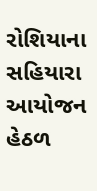રોશિયાના સહિયારા આયોજન હેઠળ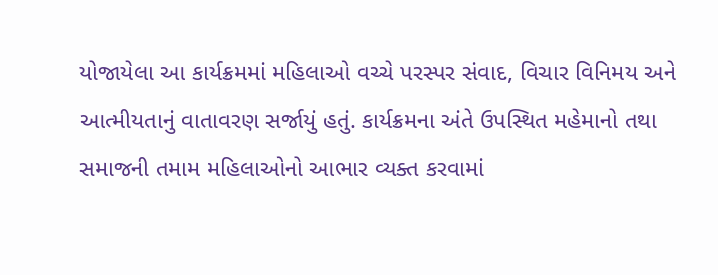યોજાયેલા આ કાર્યક્રમમાં મહિલાઓ વચ્ચે પરસ્પર સંવાદ, વિચાર વિનિમય અને આત્મીયતાનું વાતાવરણ સર્જાયું હતું. કાર્યક્રમના અંતે ઉપસ્થિત મહેમાનો તથા સમાજની તમામ મહિલાઓનો આભાર વ્યક્ત કરવામાં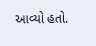આવ્યો હતો.